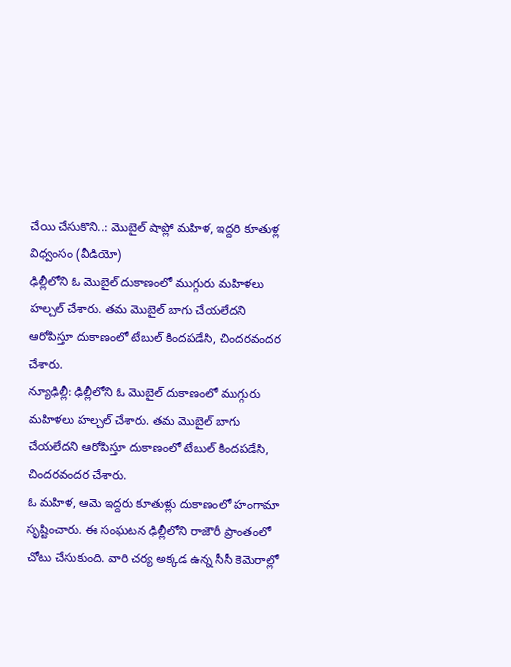చేయి చేసుకొని..: మొబైల్ షాప్లో మహిళ, ఇద్దరి కూతుళ్ల విధ్వంసం (వీడియో)
ఢిల్లీలోని ఓ మొబైల్ దుకాణంలో ముగ్గురు మహిళలు హల్చల్ చేశారు. తమ మొబైల్ బాగు చేయలేదని ఆరోపిస్తూ దుకాణంలో టేబుల్ కిందపడేసి, చిందరవందర చేశారు.
న్యూఢిల్లీ: ఢిల్లీలోని ఓ మొబైల్ దుకాణంలో ముగ్గురు మహిళలు హల్చల్ చేశారు. తమ మొబైల్ బాగు చేయలేదని ఆరోపిస్తూ దుకాణంలో టేబుల్ కిందపడేసి, చిందరవందర చేశారు.
ఓ మహిళ, ఆమె ఇద్దరు కూతుళ్లు దుకాణంలో హంగామా సృష్టించారు. ఈ సంఘటన ఢిల్లీలోని రాజౌరీ ప్రాంతంలో చోటు చేసుకుంది. వారి చర్య అక్కడ ఉన్న సీసీ కెమెరాల్లో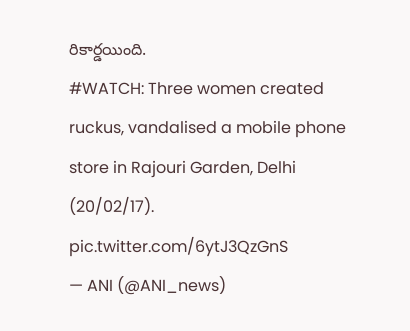రికార్డయింది.
#WATCH: Three women created ruckus, vandalised a mobile phone store in Rajouri Garden, Delhi (20/02/17). pic.twitter.com/6ytJ3QzGnS
— ANI (@ANI_news)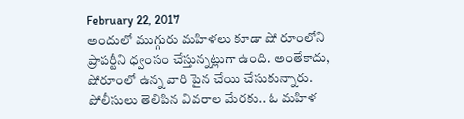February 22, 2017
అందులో ముగ్గురు మహిళలు కూడా షో రూంలోని ప్రాపర్టీని ధ్వంసం చేస్తున్నట్లుగా ఉంది. అంతేకాదు, షోరూంలో ఉన్న వారి పైన చేయి చేసుకున్నారు.
పోలీసులు తెలిపిన వివరాల మేరకు.. ఓ మహిళ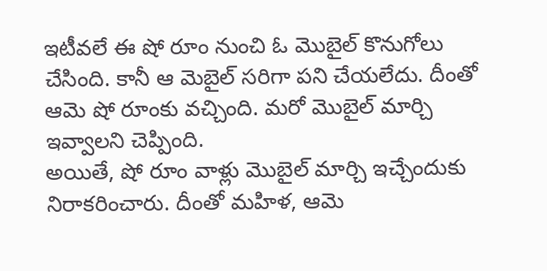ఇటీవలే ఈ షో రూం నుంచి ఓ మొబైల్ కొనుగోలు చేసింది. కానీ ఆ మెబైల్ సరిగా పని చేయలేదు. దీంతో ఆమె షో రూంకు వచ్చింది. మరో మొబైల్ మార్చి ఇవ్వాలని చెప్పింది.
అయితే, షో రూం వాళ్లు మొబైల్ మార్చి ఇచ్చేందుకు నిరాకరించారు. దీంతో మహిళ, ఆమె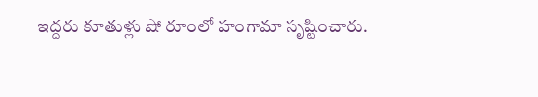ఇద్దరు కూతుళ్లు షో రూంలో హంగామా సృష్టించారు.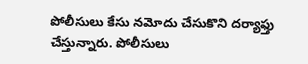పోలీసులు కేసు నమోదు చేసుకొని దర్యాఫ్తు చేస్తున్నారు. పోలీసులు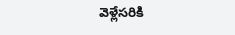వెళ్లేసరికి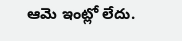ఆమె ఇంట్లో లేదు.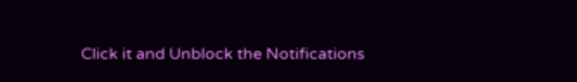Click it and Unblock the Notifications